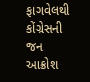ફાગવેલથી કોંગ્રેસની જન આક્રોશ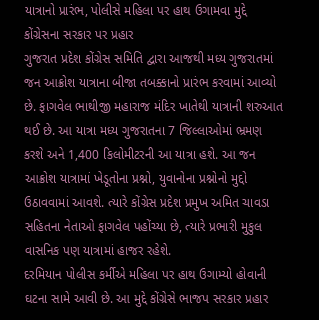યાત્રાનો પ્રારંભ, પોલીસે મહિલા પર હાથ ઉગામવા મુદ્દે કોંગ્રેસના સરકાર પર પ્રહાર
ગુજરાત પ્રદેશ કોંગ્રેસ સમિતિ દ્વારા આજથી મધ્ય ગુજરાતમાં જન આક્રોશ યાત્રાના બીજા તબક્કાનો પ્રારંભ કરવામાં આવ્યો છે. ફાગવેલ ભાથીજી મહારાજ મંદિર ખાતેથી યાત્રાની શરુઆત થઈ છે. આ યાત્રા મધ્ય ગુજરાતના 7 જિલ્લાઓમાં ભ્રમણ કરશે અને 1,400 કિલોમીટરની આ યાત્રા હશે. આ જન આક્રોશ યાત્રામાં ખેડૂતોના પ્રશ્નો, યુવાનોના પ્રશ્નોનો મુદ્દો ઉઠાવવામાં આવશે. ત્યારે કોંગ્રેસ પ્રદેશ પ્રમુખ અમિત ચાવડા સહિતના નેતાઓ ફાગવેલ પહોંચ્યા છે, ત્યારે પ્રભારી મુકુલ વાસનિક પણ યાત્રામાં હાજર રહેશે.
દરમિયાન પોલીસ કર્મીએ મહિલા પર હાથ ઉગામ્યો હોવાની ઘટના સામે આવી છે. આ મુદ્દે કોંગ્રેસે ભાજપ સરકાર પ્રહાર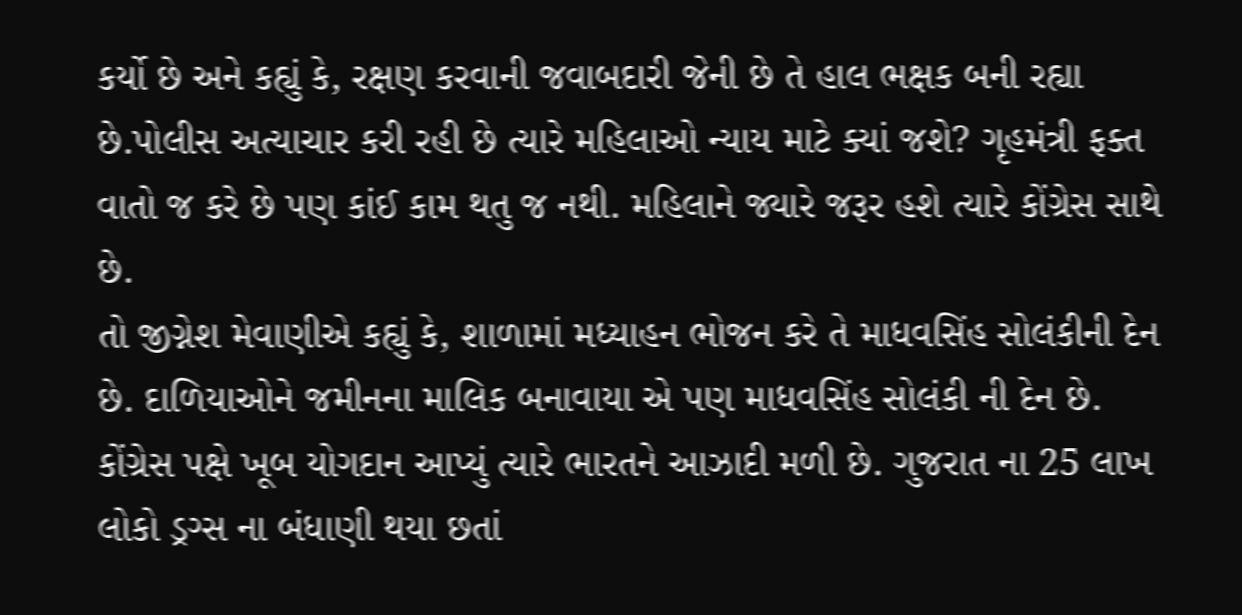કર્યો છે અને કહ્યું કે, રક્ષણ કરવાની જવાબદારી જેની છે તે હાલ ભક્ષક બની રહ્યા છે.પોલીસ અત્યાચાર કરી રહી છે ત્યારે મહિલાઓ ન્યાય માટે ક્યાં જશે? ગૃહમંત્રી ફક્ત વાતો જ કરે છે પણ કાંઈ કામ થતુ જ નથી. મહિલાને જ્યારે જરૂર હશે ત્યારે કોંગ્રેસ સાથે છે.
તો જીગ્નેશ મેવાણીએ કહ્યું કે, શાળામાં મધ્યાહન ભોજન કરે તે માધવસિંહ સોલંકીની દેન છે. દાળિયાઓને જમીનના માલિક બનાવાયા એ પણ માધવસિંહ સોલંકી ની દેન છે. કોંગ્રેસ પક્ષે ખૂબ યોગદાન આપ્યું ત્યારે ભારતને આઝાદી મળી છે. ગુજરાત ના 25 લાખ લોકો ડ્રગ્સ ના બંધાણી થયા છતાં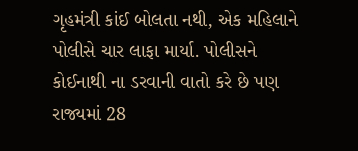ગૃહમંત્રી કાંઈ બોલતા નથી, એક મહિલાને પોલીસે ચાર લાફા માર્યા. પોલીસને કોઈનાથી ના ડરવાની વાતો કરે છે પણ રાજ્યમાં 28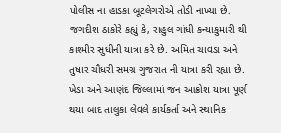પોલીસ ના હાડકા બૂટલેગરોએ તોડી નાખ્યા છે.
જગદીશ ઠાકોરે કહ્યું કે, રાહુલ ગાંધી કન્યાકુમારી થી કાશ્મીર સુધીની યાત્રા કરે છે. અમિત ચાવડા અને તુષાર ચૌધરી સમગ્ર ગુજરાત ની યાત્રા કરી રહ્યા છે. ખેડા અને આણંદ જિલ્લામાં જન આક્રોશ યાત્રા પૂર્ણ થયા બાદ તાલુકા લેવલે કાર્યકર્તા અને સ્થાનિક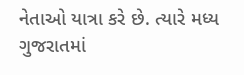નેતાઓ યાત્રા કરે છે. ત્યારે મધ્ય ગુજરાતમાં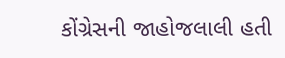કોંગ્રેસની જાહોજલાલી હતી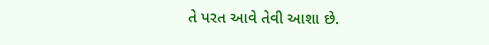તે પરત આવે તેવી આશા છે.